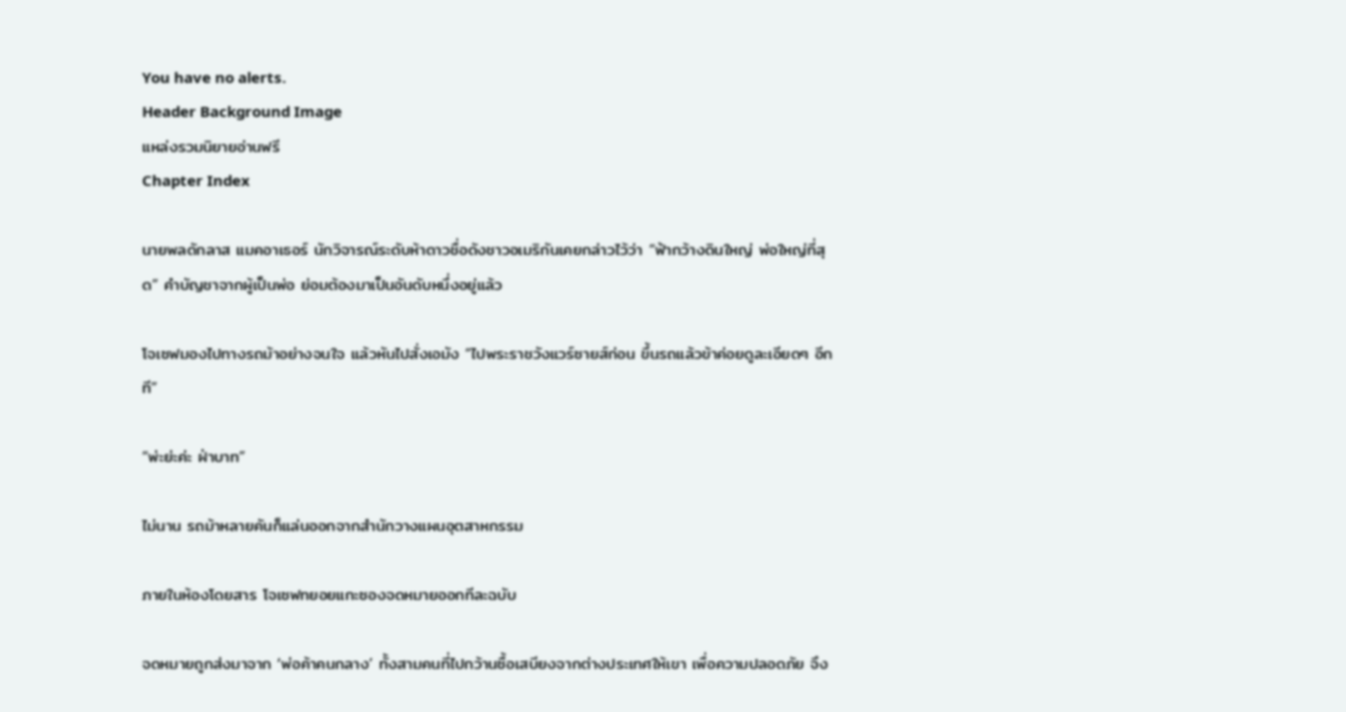You have no alerts.
Header Background Image
แหล่งรวมนิยายอ่านฟรี
Chapter Index

นายพลดักลาส แมคอาเธอร์ นักวิจารณ์ระดับห้าดาวชื่อดังชาวอเมริกันเคยกล่าวไว้ว่า “ฟ้ากว้างดินใหญ่ พ่อใหญ่ที่สุด” คำบัญชาจากผู้เป็นพ่อ ย่อมต้องมาเป็นอันดับหนึ่งอยู่แล้ว

โจเซฟมองไปทางรถม้าอย่างจนใจ แล้วหันไปสั่งเอมัง “ไปพระราชวังแวร์ซายส์ก่อน ขึ้นรถแล้วข้าค่อยดูละเอียดๆ อีกที”

“พ่ะย่ะค่ะ ฝ่าบาท”

ไม่นาน รถม้าหลายคันก็แล่นออกจากสำนักวางแผนอุตสาหกรรม

ภายในห้องโดยสาร โจเซฟทยอยแกะซองจดหมายออกทีละฉบับ

จดหมายถูกส่งมาจาก ‘พ่อค้าคนกลาง’ ทั้งสามคนที่ไปกว้านซื้อเสบียงจากต่างประเทศให้เขา เพื่อความปลอดภัย จึง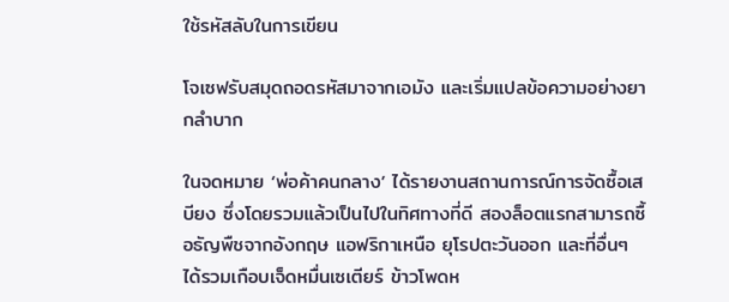ใช้รหัสลับในการเขียน

โจเซฟรับสมุดถอดรหัสมาจากเอมัง และเริ่มแปลข้อความอย่างยากลำบาก

ในจดหมาย ‘พ่อค้าคนกลาง’ ได้รายงานสถานการณ์การจัดซื้อเสบียง ซึ่งโดยรวมแล้วเป็นไปในทิศทางที่ดี สองล็อตแรกสามารถซื้อธัญพืชจากอังกฤษ แอฟริกาเหนือ ยุโรปตะวันออก และที่อื่นๆ ได้รวมเกือบเจ็ดหมื่นเซเตียร์ ข้าวโพดห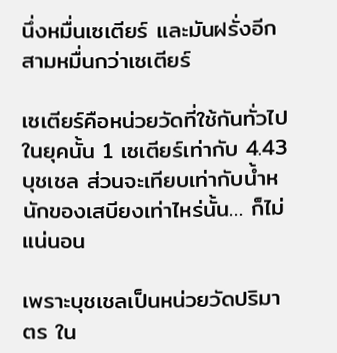นึ่งหมื่นเซเตียร์ และมันฝรั่งอีกสามหมื่นกว่าเซเตียร์

เซเตียร์คือหน่วยวัดที่ใช้กันทั่วไปในยุคนั้น 1 เซเตียร์เท่ากับ 4.43 บุชเชล ส่วนจะเทียบเท่ากับน้ำหนักของเสบียงเท่าไหร่นั้น… ก็ไม่แน่นอน

เพราะบุชเชลเป็นหน่วยวัดปริมาตร ใน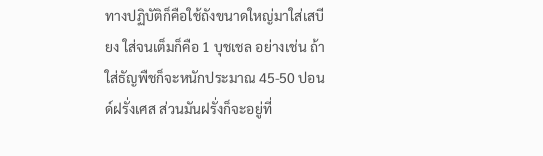ทางปฏิบัติก็คือใช้ถังขนาดใหญ่มาใส่เสบียง ใส่จนเต็มก็คือ 1 บุชเชล อย่างเช่น ถ้าใส่ธัญพืชก็จะหนักประมาณ 45-50 ปอนด์ฝรั่งเศส ส่วนมันฝรั่งก็จะอยู่ที่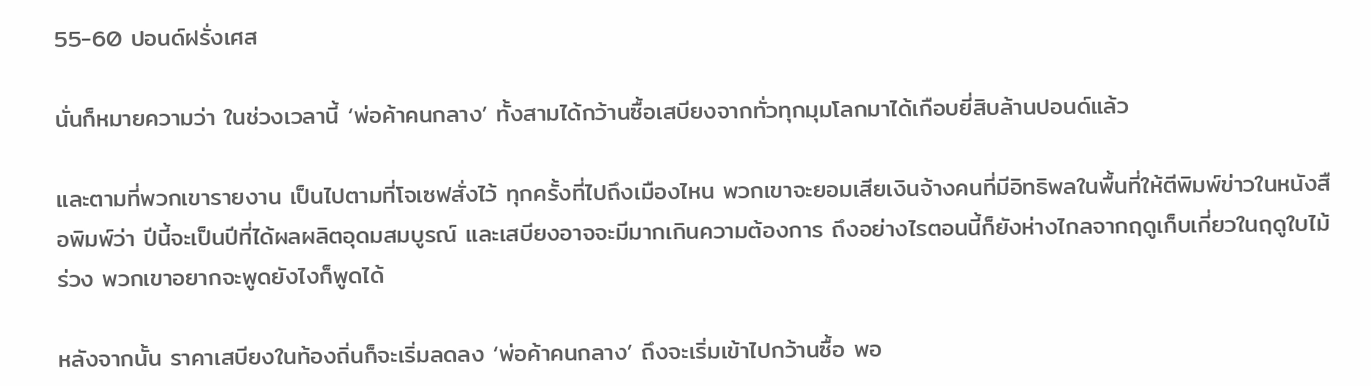55-60 ปอนด์ฝรั่งเศส

นั่นก็หมายความว่า ในช่วงเวลานี้ ‘พ่อค้าคนกลาง’ ทั้งสามได้กว้านซื้อเสบียงจากทั่วทุกมุมโลกมาได้เกือบยี่สิบล้านปอนด์แล้ว

และตามที่พวกเขารายงาน เป็นไปตามที่โจเซฟสั่งไว้ ทุกครั้งที่ไปถึงเมืองไหน พวกเขาจะยอมเสียเงินจ้างคนที่มีอิทธิพลในพื้นที่ให้ตีพิมพ์ข่าวในหนังสือพิมพ์ว่า ปีนี้จะเป็นปีที่ได้ผลผลิตอุดมสมบูรณ์ และเสบียงอาจจะมีมากเกินความต้องการ ถึงอย่างไรตอนนี้ก็ยังห่างไกลจากฤดูเก็บเกี่ยวในฤดูใบไม้ร่วง พวกเขาอยากจะพูดยังไงก็พูดได้

หลังจากนั้น ราคาเสบียงในท้องถิ่นก็จะเริ่มลดลง ‘พ่อค้าคนกลาง’ ถึงจะเริ่มเข้าไปกว้านซื้อ พอ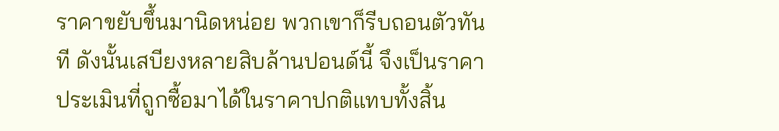ราคาขยับขึ้นมานิดหน่อย พวกเขาก็รีบถอนตัวทันที ดังนั้นเสบียงหลายสิบล้านปอนด์นี้ จึงเป็นราคาประเมินที่ถูกซื้อมาได้ในราคาปกติแทบทั้งสิ้น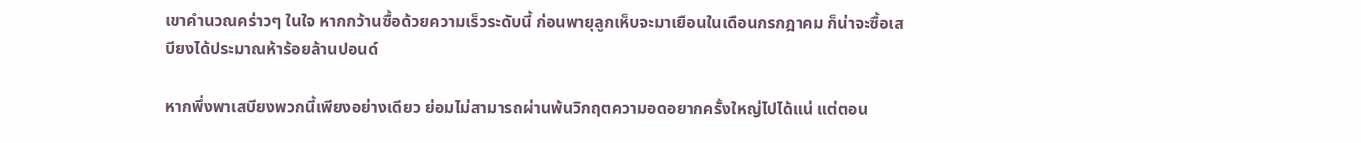เขาคำนวณคร่าวๆ ในใจ หากกว้านซื้อด้วยความเร็วระดับนี้ ก่อนพายุลูกเห็บจะมาเยือนในเดือนกรกฎาคม ก็น่าจะซื้อเสบียงได้ประมาณห้าร้อยล้านปอนด์

หากพึ่งพาเสบียงพวกนี้เพียงอย่างเดียว ย่อมไม่สามารถผ่านพ้นวิกฤตความอดอยากครั้งใหญ่ไปได้แน่ แต่ตอน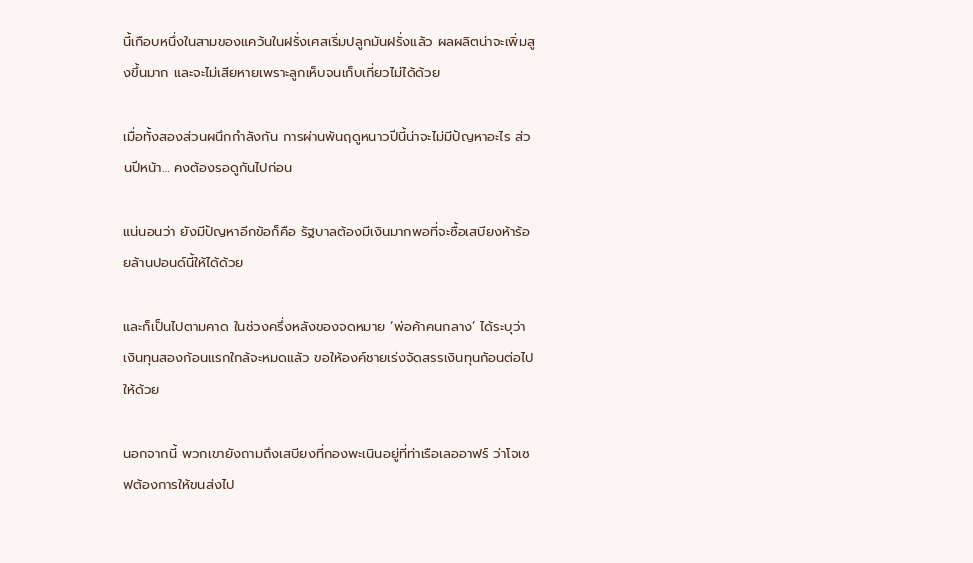นี้เกือบหนึ่งในสามของแคว้นในฝรั่งเศสเริ่มปลูกมันฝรั่งแล้ว ผลผลิตน่าจะเพิ่มสูงขึ้นมาก และจะไม่เสียหายเพราะลูกเห็บจนเก็บเกี่ยวไม่ได้ด้วย

เมื่อทั้งสองส่วนผนึกกำลังกัน การผ่านพ้นฤดูหนาวปีนี้น่าจะไม่มีปัญหาอะไร ส่วนปีหน้า… คงต้องรอดูกันไปก่อน

แน่นอนว่า ยังมีปัญหาอีกข้อก็คือ รัฐบาลต้องมีเงินมากพอที่จะซื้อเสบียงห้าร้อยล้านปอนด์นี้ให้ได้ด้วย

และก็เป็นไปตามคาด ในช่วงครึ่งหลังของจดหมาย ‘พ่อค้าคนกลาง’ ได้ระบุว่า เงินทุนสองก้อนแรกใกล้จะหมดแล้ว ขอให้องค์ชายเร่งจัดสรรเงินทุนก้อนต่อไปให้ด้วย

นอกจากนี้ พวกเขายังถามถึงเสบียงที่กองพะเนินอยู่ที่ท่าเรือเลออาฟร์ ว่าโจเซฟต้องการให้ขนส่งไป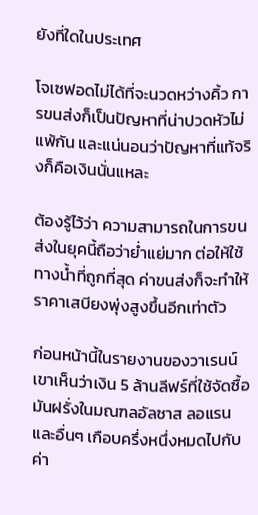ยังที่ใดในประเทศ

โจเซฟอดไม่ได้ที่จะนวดหว่างคิ้ว การขนส่งก็เป็นปัญหาที่น่าปวดหัวไม่แพ้กัน และแน่นอนว่าปัญหาที่แท้จริงก็คือเงินนั่นแหละ

ต้องรู้ไว้ว่า ความสามารถในการขนส่งในยุคนี้ถือว่าย่ำแย่มาก ต่อให้ใช้ทางน้ำที่ถูกที่สุด ค่าขนส่งก็จะทำให้ราคาเสบียงพุ่งสูงขึ้นอีกเท่าตัว

ก่อนหน้านี้ในรายงานของวาเรนน์ เขาเห็นว่าเงิน 5 ล้านลีฟร์ที่ใช้จัดซื้อมันฝรั่งในมณฑลอัลซาส ลอแรน และอื่นๆ เกือบครึ่งหนึ่งหมดไปกับค่า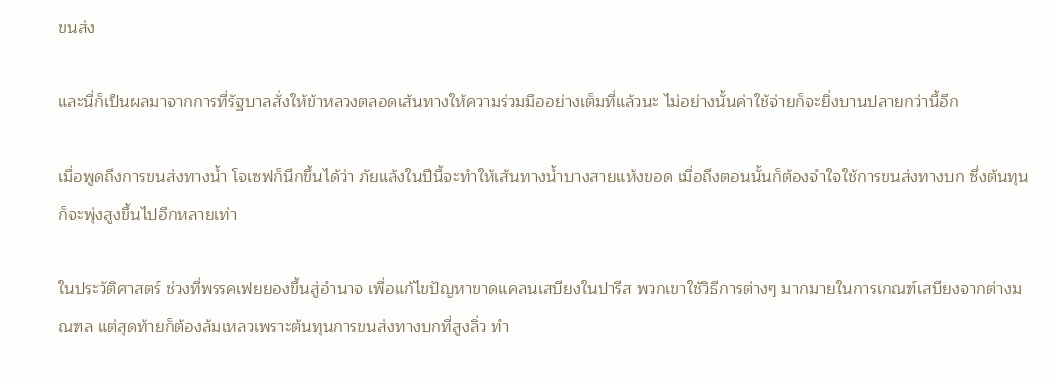ขนส่ง

และนี่ก็เป็นผลมาจากการที่รัฐบาลสั่งให้ข้าหลวงตลอดเส้นทางให้ความร่วมมืออย่างเต็มที่แล้วนะ ไม่อย่างนั้นค่าใช้จ่ายก็จะยิ่งบานปลายกว่านี้อีก

เมื่อพูดถึงการขนส่งทางน้ำ โจเซฟก็นึกขึ้นได้ว่า ภัยแล้งในปีนี้จะทำให้เส้นทางน้ำบางสายแห้งขอด เมื่อถึงตอนนั้นก็ต้องจำใจใช้การขนส่งทางบก ซึ่งต้นทุนก็จะพุ่งสูงขึ้นไปอีกหลายเท่า

ในประวัติศาสตร์ ช่วงที่พรรคเฟยยองขึ้นสู่อำนาจ เพื่อแก้ไขปัญหาขาดแคลนเสบียงในปารีส พวกเขาใช้วิธีการต่างๆ มากมายในการเกณฑ์เสบียงจากต่างมณฑล แต่สุดท้ายก็ต้องล้มเหลวเพราะต้นทุนการขนส่งทางบกที่สูงลิ่ว ทำ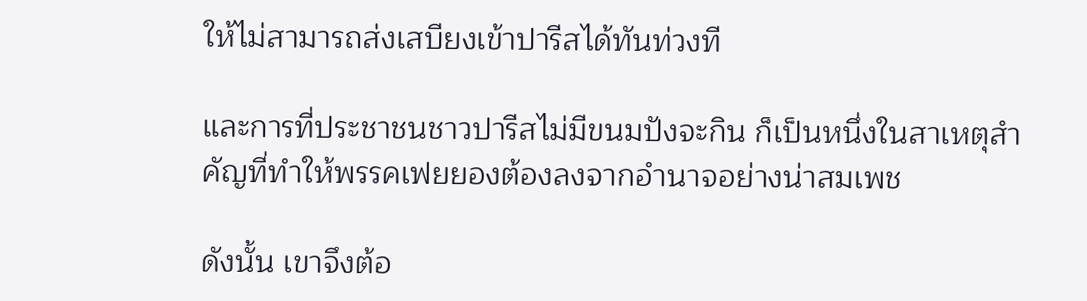ให้ไม่สามารถส่งเสบียงเข้าปารีสได้ทันท่วงที

และการที่ประชาชนชาวปารีสไม่มีขนมปังจะกิน ก็เป็นหนึ่งในสาเหตุสำคัญที่ทำให้พรรคเฟยยองต้องลงจากอำนาจอย่างน่าสมเพช

ดังนั้น เขาจึงต้อ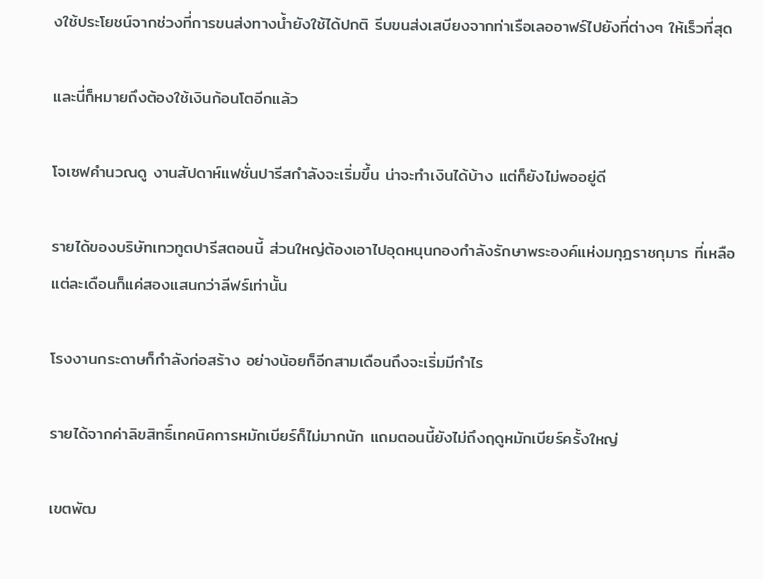งใช้ประโยชน์จากช่วงที่การขนส่งทางน้ำยังใช้ได้ปกติ รีบขนส่งเสบียงจากท่าเรือเลออาฟร์ไปยังที่ต่างๆ ให้เร็วที่สุด

และนี่ก็หมายถึงต้องใช้เงินก้อนโตอีกแล้ว

โจเซฟคำนวณดู งานสัปดาห์แฟชั่นปารีสกำลังจะเริ่มขึ้น น่าจะทำเงินได้บ้าง แต่ก็ยังไม่พออยู่ดี

รายได้ของบริษัทเทวทูตปารีสตอนนี้ ส่วนใหญ่ต้องเอาไปอุดหนุนกองกำลังรักษาพระองค์แห่งมกุฎราชกุมาร ที่เหลือแต่ละเดือนก็แค่สองแสนกว่าลีฟร์เท่านั้น

โรงงานกระดาษก็กำลังก่อสร้าง อย่างน้อยก็อีกสามเดือนถึงจะเริ่มมีกำไร

รายได้จากค่าลิขสิทธิ์เทคนิคการหมักเบียร์ก็ไม่มากนัก แถมตอนนี้ยังไม่ถึงฤดูหมักเบียร์ครั้งใหญ่

เขตพัฒ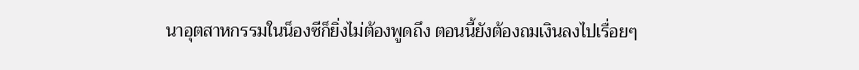นาอุตสาหกรรมในน็องซีก็ยิ่งไม่ต้องพูดถึง ตอนนี้ยังต้องถมเงินลงไปเรื่อยๆ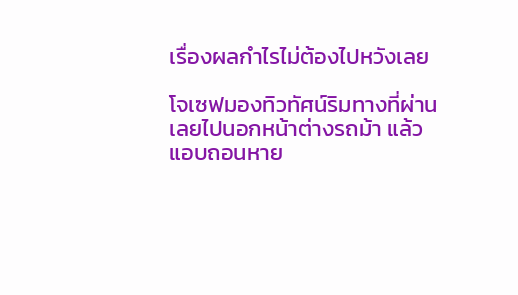เรื่องผลกำไรไม่ต้องไปหวังเลย

โจเซฟมองทิวทัศน์ริมทางที่ผ่านเลยไปนอกหน้าต่างรถม้า แล้วแอบถอนหาย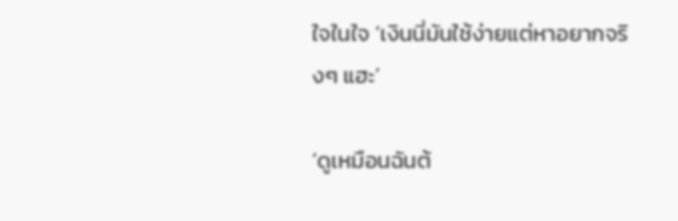ใจในใจ ‘เงินนี่มันใช้ง่ายแต่หาอยากจริงๆ แฮะ’

‘ดูเหมือนฉันต้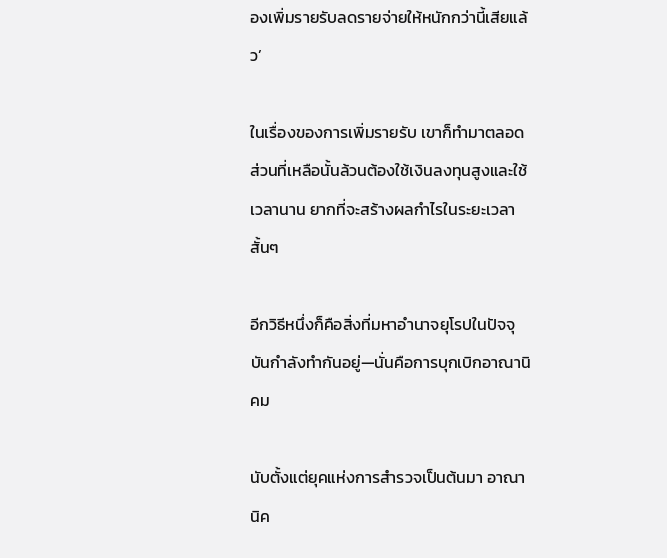องเพิ่มรายรับลดรายจ่ายให้หนักกว่านี้เสียแล้ว’

ในเรื่องของการเพิ่มรายรับ เขาก็ทำมาตลอด ส่วนที่เหลือนั้นล้วนต้องใช้เงินลงทุนสูงและใช้เวลานาน ยากที่จะสร้างผลกำไรในระยะเวลาสั้นๆ

อีกวิธีหนึ่งก็คือสิ่งที่มหาอำนาจยุโรปในปัจจุบันกำลังทำกันอยู่—นั่นคือการบุกเบิกอาณานิคม

นับตั้งแต่ยุคแห่งการสำรวจเป็นต้นมา อาณานิค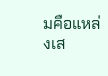มคือแหล่งเส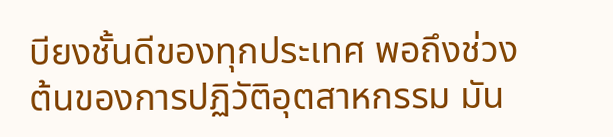บียงชั้นดีของทุกประเทศ พอถึงช่วงต้นของการปฏิวัติอุตสาหกรรม มัน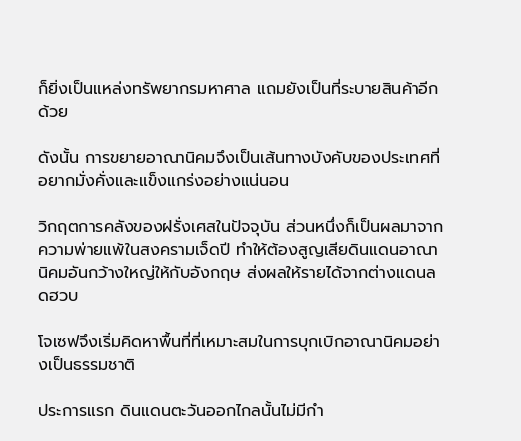ก็ยิ่งเป็นแหล่งทรัพยากรมหาศาล แถมยังเป็นที่ระบายสินค้าอีกด้วย

ดังนั้น การขยายอาณานิคมจึงเป็นเส้นทางบังคับของประเทศที่อยากมั่งคั่งและแข็งแกร่งอย่างแน่นอน

วิกฤตการคลังของฝรั่งเศสในปัจจุบัน ส่วนหนึ่งก็เป็นผลมาจากความพ่ายแพ้ในสงครามเจ็ดปี ทำให้ต้องสูญเสียดินแดนอาณานิคมอันกว้างใหญ่ให้กับอังกฤษ ส่งผลให้รายได้จากต่างแดนลดฮวบ

โจเซฟจึงเริ่มคิดหาพื้นที่ที่เหมาะสมในการบุกเบิกอาณานิคมอย่างเป็นธรรมชาติ

ประการแรก ดินแดนตะวันออกไกลนั้นไม่มีกำ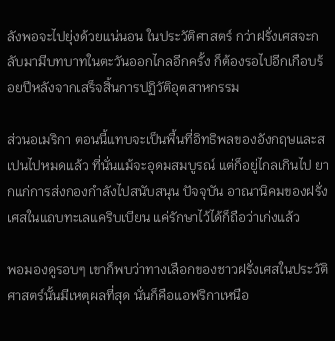ลังพอจะไปยุ่งด้วยแน่นอน ในประวัติศาสตร์ กว่าฝรั่งเศสจะกลับมามีบทบาทในตะวันออกไกลอีกครั้ง ก็ต้องรอไปอีกเกือบร้อยปีหลังจากเสร็จสิ้นการปฏิวัติอุตสาหกรรม

ส่วนอเมริกา ตอนนี้แทบจะเป็นพื้นที่อิทธิพลของอังกฤษและสเปนไปหมดแล้ว ที่นั่นแม้จะอุดมสมบูรณ์ แต่ก็อยู่ไกลเกินไป ยากแก่การส่งกองกำลังไปสนับสนุน ปัจจุบัน อาณานิคมของฝรั่งเศสในแถบทะเลแคริบเบียน แค่รักษาไว้ได้ก็ถือว่าเก่งแล้ว

พอมองดูรอบๆ เขาก็พบว่าทางเลือกของชาวฝรั่งเศสในประวัติศาสตร์นั้นมีเหตุผลที่สุด นั่นก็คือแอฟริกาเหนือ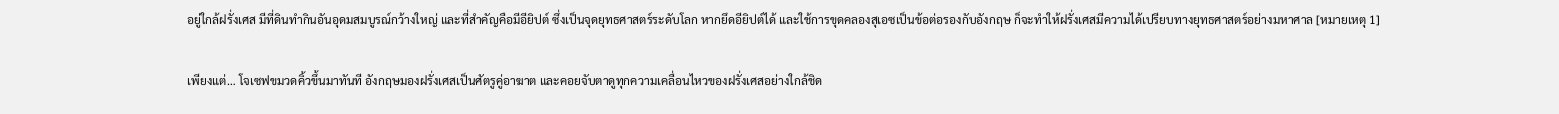อยู่ใกล้ฝรั่งเศส มีที่ดินทำกินอันอุดมสมบูรณ์กว้างใหญ่ และที่สำคัญคือมีอียิปต์ ซึ่งเป็นจุดยุทธศาสตร์ระดับโลก หากยึดอียิปต์ได้ และใช้การขุดคลองสุเอซเป็นข้อต่อรองกับอังกฤษ ก็จะทำให้ฝรั่งเศสมีความได้เปรียบทางยุทธศาสตร์อย่างมหาศาล [หมายเหตุ 1]

เพียงแต่… โจเซฟขมวดคิ้วขึ้นมาทันที อังกฤษมองฝรั่งเศสเป็นศัตรูคู่อาฆาต และคอยจับตาดูทุกความเคลื่อนไหวของฝรั่งเศสอย่างใกล้ชิด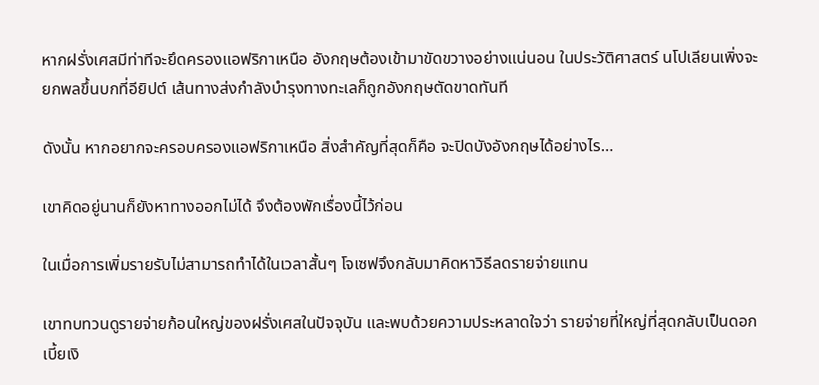หากฝรั่งเศสมีท่าทีจะยึดครองแอฟริกาเหนือ อังกฤษต้องเข้ามาขัดขวางอย่างแน่นอน ในประวัติศาสตร์ นโปเลียนเพิ่งจะยกพลขึ้นบกที่อียิปต์ เส้นทางส่งกำลังบำรุงทางทะเลก็ถูกอังกฤษตัดขาดทันที

ดังนั้น หากอยากจะครอบครองแอฟริกาเหนือ สิ่งสำคัญที่สุดก็คือ จะปิดบังอังกฤษได้อย่างไร…

เขาคิดอยู่นานก็ยังหาทางออกไม่ได้ จึงต้องพักเรื่องนี้ไว้ก่อน

ในเมื่อการเพิ่มรายรับไม่สามารถทำได้ในเวลาสั้นๆ โจเซฟจึงกลับมาคิดหาวิธีลดรายจ่ายแทน

เขาทบทวนดูรายจ่ายก้อนใหญ่ของฝรั่งเศสในปัจจุบัน และพบด้วยความประหลาดใจว่า รายจ่ายที่ใหญ่ที่สุดกลับเป็นดอกเบี้ยเงิ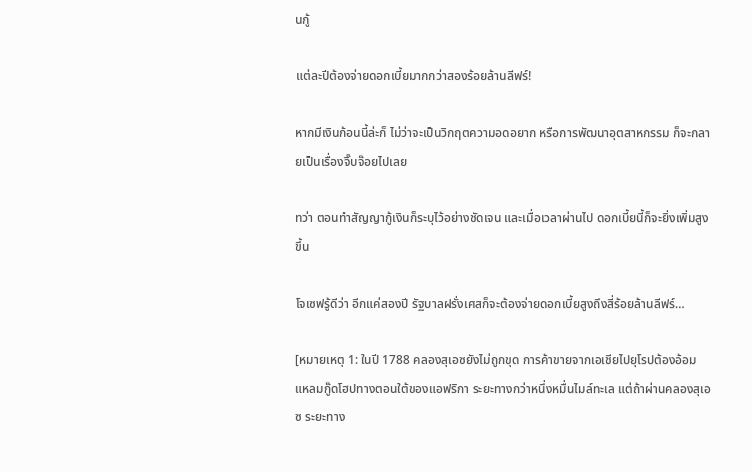นกู้

แต่ละปีต้องจ่ายดอกเบี้ยมากกว่าสองร้อยล้านลีฟร์!

หากมีเงินก้อนนี้ล่ะก็ ไม่ว่าจะเป็นวิกฤตความอดอยาก หรือการพัฒนาอุตสาหกรรม ก็จะกลายเป็นเรื่องจิ๊บจ๊อยไปเลย

ทว่า ตอนทำสัญญากู้เงินก็ระบุไว้อย่างชัดเจน และเมื่อเวลาผ่านไป ดอกเบี้ยนี้ก็จะยิ่งเพิ่มสูงขึ้น

โจเซฟรู้ดีว่า อีกแค่สองปี รัฐบาลฝรั่งเศสก็จะต้องจ่ายดอกเบี้ยสูงถึงสี่ร้อยล้านลีฟร์…

[หมายเหตุ 1: ในปี 1788 คลองสุเอซยังไม่ถูกขุด การค้าขายจากเอเชียไปยุโรปต้องอ้อมแหลมกู๊ดโฮปทางตอนใต้ของแอฟริกา ระยะทางกว่าหนึ่งหมื่นไมล์ทะเล แต่ถ้าผ่านคลองสุเอซ ระยะทาง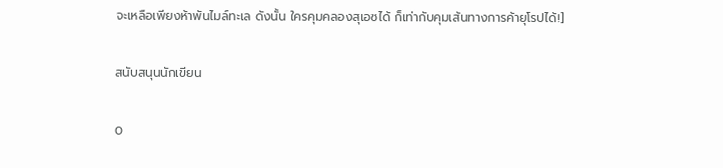จะเหลือเพียงห้าพันไมล์ทะเล ดังนั้น ใครคุมคลองสุเอซได้ ก็เท่ากับคุมเส้นทางการค้ายุโรปได้!]

สนับสนุนนักเขียน

0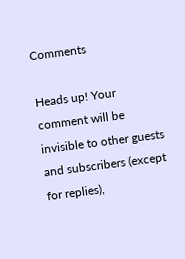Comments

Heads up! Your comment will be invisible to other guests and subscribers (except for replies),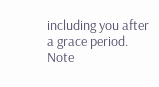including you after a grace period.
Note